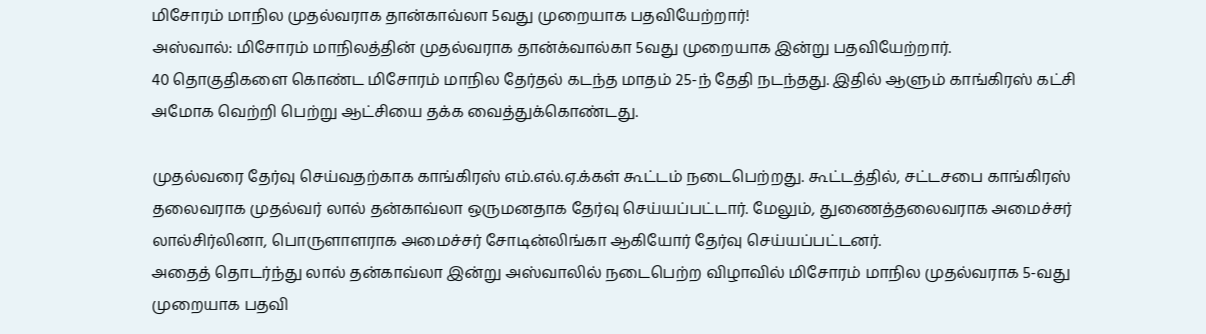மிசோரம் மாநில முதல்வராக தான்காவ்லா 5வது முறையாக பதவியேற்றார்!
அஸ்வால்: மிசோரம் மாநிலத்தின் முதல்வராக தான்க்வால்கா 5வது முறையாக இன்று பதவியேற்றார்.
40 தொகுதிகளை கொண்ட மிசோரம் மாநில தேர்தல் கடந்த மாதம் 25-ந் தேதி நடந்தது. இதில் ஆளும் காங்கிரஸ் கட்சி அமோக வெற்றி பெற்று ஆட்சியை தக்க வைத்துக்கொண்டது.

முதல்வரை தேர்வு செய்வதற்காக காங்கிரஸ் எம்.எல்.ஏ.க்கள் கூட்டம் நடைபெற்றது. கூட்டத்தில், சட்டசபை காங்கிரஸ் தலைவராக முதல்வர் லால் தன்காவ்லா ஒருமனதாக தேர்வு செய்யப்பட்டார். மேலும், துணைத்தலைவராக அமைச்சர் லால்சிர்லினா, பொருளாளராக அமைச்சர் சோடின்லிங்கா ஆகியோர் தேர்வு செய்யப்பட்டனர்.
அதைத் தொடர்ந்து லால் தன்காவ்லா இன்று அஸ்வாலில் நடைபெற்ற விழாவில் மிசோரம் மாநில முதல்வராக 5-வது முறையாக பதவி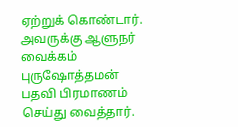ஏற்றுக் கொண்டார். அவருக்கு ஆளுநர் வைக்கம் புருஷோத்தமன் பதவி பிரமாணம் செய்து வைத்தார்.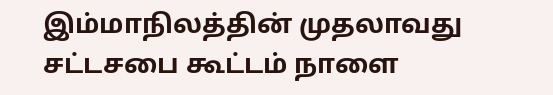இம்மாநிலத்தின் முதலாவது சட்டசபை கூட்டம் நாளை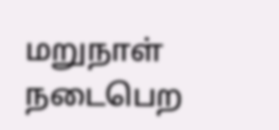மறுநாள் நடைபெற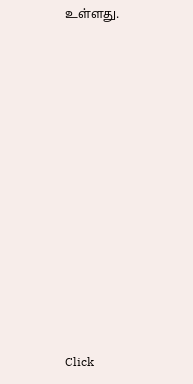உள்ளது.












Click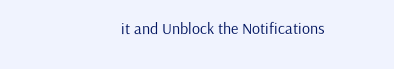it and Unblock the Notifications